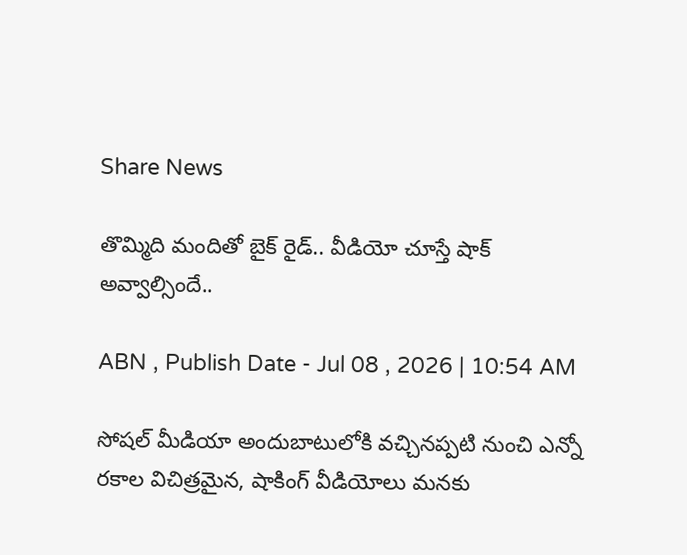Share News

తొమ్మిది మందితో బైక్ రైడ్.. వీడియో చూస్తే షాక్ అవ్వాల్సిందే..

ABN , Publish Date - Jul 08 , 2026 | 10:54 AM

సోషల్ మీడియా అందుబాటులోకి వచ్చినప్పటి నుంచి ఎన్నో రకాల విచిత్రమైన, షాకింగ్ వీడియోలు మనకు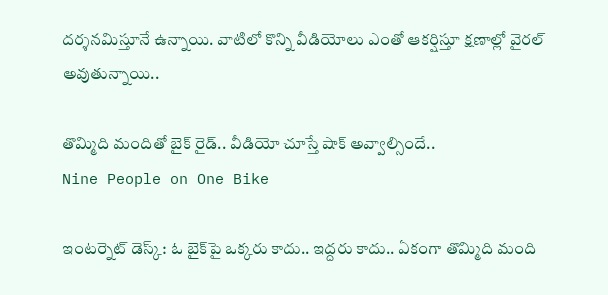దర్శనమిస్తూనే ఉన్నాయి. వాటిలో కొన్ని వీడియోలు ఎంతో ఆకర్షిస్తూ క్షణాల్లో వైరల్ అవుతున్నాయి..

తొమ్మిది మందితో బైక్ రైడ్.. వీడియో చూస్తే షాక్ అవ్వాల్సిందే..
Nine People on One Bike

ఇంటర్నెట్ డెస్క్: ఓ బైక్‌పై ఒక్కరు కాదు.. ఇద్దరు కాదు.. ఏకంగా తొమ్మిది మంది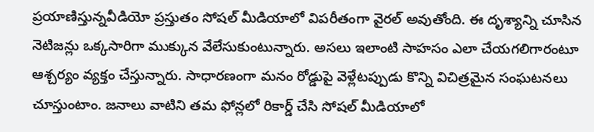ప్రయాణిస్తున్నవీడియో ప్రస్తుతం సోషల్ మీడియాలో విపరీతంగా వైరల్ అవుతోంది. ఈ దృశ్యాన్ని చూసిన నెటిజన్లు ఒక్కసారిగా ముక్కున వేలేసుకుంటున్నారు. అసలు ఇలాంటి సాహసం ఎలా చేయగలిగారంటూ ఆశ్చర్యం వ్యక్తం చేస్తున్నారు. సాధారణంగా మనం రోడ్డుపై వెళ్లేటప్పుడు కొన్ని విచిత్రమైన సంఘటనలు చూస్తుంటాం. జనాలు వాటిని తమ ఫోన్లలో రికార్డ్ చేసి సోషల్ మీడియాలో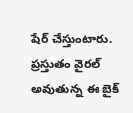షేర్ చేస్తుంటారు. ప్రస్తుతం వైరల్ అవుతున్న ఈ బైక్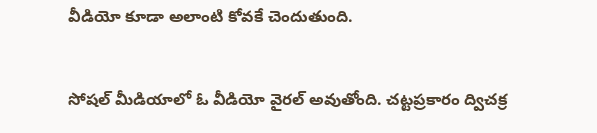వీడియో కూడా అలాంటి కోవకే చెందుతుంది.


సోషల్ మీడియాలో ఓ వీడియో వైరల్ అవుతోంది. చట్టప్రకారం ద్విచక్ర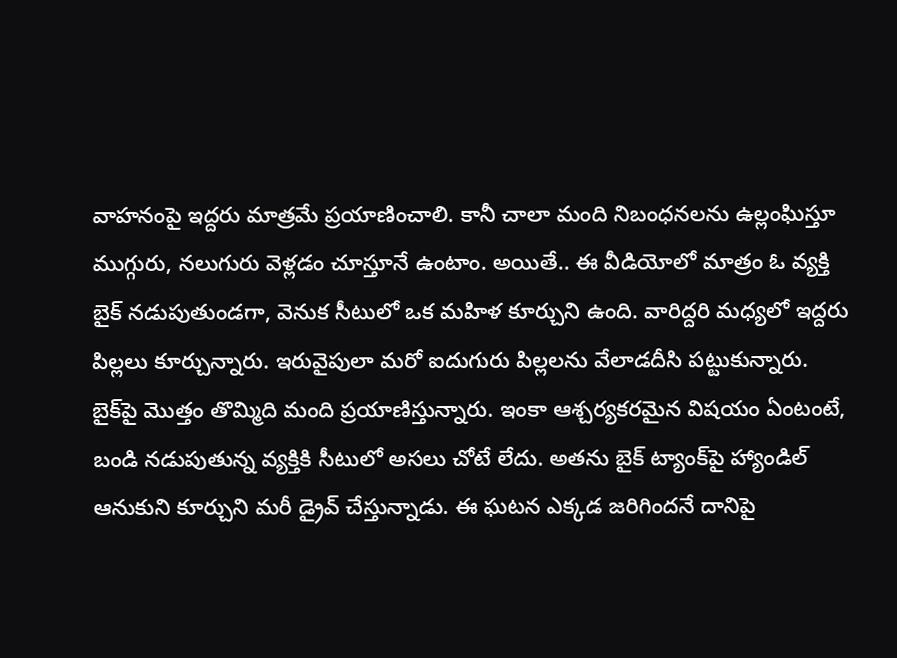వాహనంపై ఇద్దరు మాత్రమే ప్రయాణించాలి. కానీ చాలా మంది నిబంధనలను ఉల్లంఘిస్తూ ముగ్గురు, నలుగురు వెళ్లడం చూస్తూనే ఉంటాం. అయితే.. ఈ వీడియోలో మాత్రం ఓ వ్యక్తి బైక్ నడుపుతుండగా, వెనుక సీటులో ఒక మహిళ కూర్చుని ఉంది. వారిద్దరి మధ్యలో ఇద్దరు పిల్లలు కూర్చున్నారు. ఇరువైపులా మరో ఐదుగురు పిల్లలను వేలాడదీసి పట్టుకున్నారు. బైక్‌పై మొత్తం తొమ్మిది మంది ప్రయాణిస్తున్నారు. ఇంకా ఆశ్చర్యకరమైన విషయం ఏంటంటే, బండి నడుపుతున్న వ్యక్తికి సీటులో అసలు చోటే లేదు. అతను బైక్ ట్యాంక్‌పై హ్యాండిల్ ఆనుకుని కూర్చుని మరీ డ్రైవ్ చేస్తున్నాడు. ఈ ఘటన ఎక్కడ జరిగిందనే దానిపై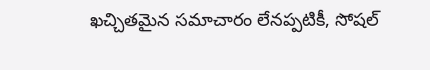ఖచ్చితమైన సమాచారం లేనప్పటికీ, సోషల్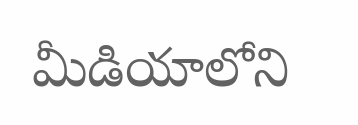మీడియాలోని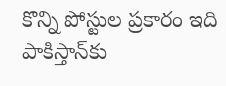కొన్ని పోస్టుల ప్రకారం ఇది పాకిస్తాన్‌కు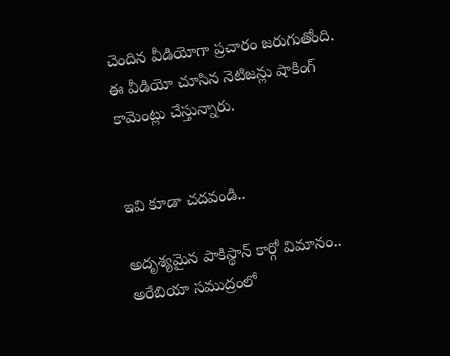చెందిన వీడియోగా ప్రచారం జరుగుతోంది. ఈ వీడియో చూసిన నెటిజన్లు షాకింగ్ కామెంట్లు చేస్తున్నారు.


ఇవి కూడా చదవండి..

అదృశ్యమైన పాకిస్థాన్ కార్గో విమానం.. అరేబియా సముద్రం‌లో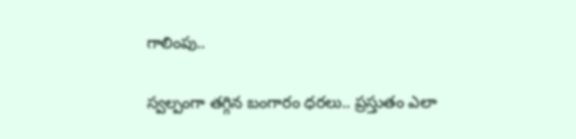గాలింపు..

స్వల్పంగా తగ్గిన బంగారం ధరలు.. ప్రస్తుతం ఎలా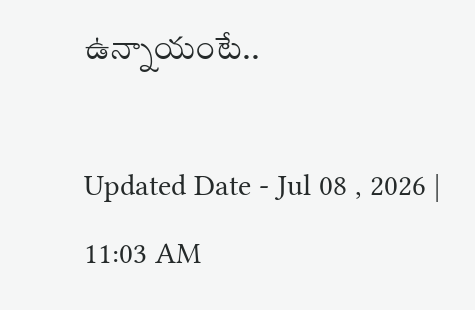ఉన్నాయంటే..

Updated Date - Jul 08 , 2026 | 11:03 AM